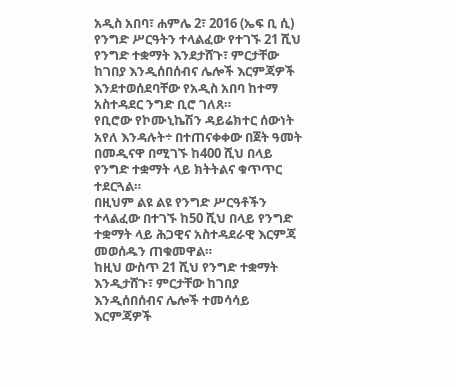አዲስ አበባ፣ ሐምሌ 2፣ 2016 (ኤፍ ቢ ሲ) የንግድ ሥርዓትን ተላልፈው የተገኙ 21 ሺህ የንግድ ተቋማት እንደታሸጉ፣ ምርታቸው ከገበያ እንዲሰበሰብና ሌሎች እርምጃዎች እንደተወሰደባቸው የአዲስ አበባ ከተማ አስተዳደር ንግድ ቢሮ ገለጸ።
የቢሮው የኮሙኒኬሽን ዳይሬክተር ሰውነት አየለ እንዳሉት÷ በተጠናቀቀው በጀት ዓመት በመዲናዋ በሚገኙ ከ400 ሺህ በላይ የንግድ ተቋማት ላይ ክትትልና ቁጥጥር ተደርጓል።
በዚህም ልዩ ልዩ የንግድ ሥርዓቶችን ተላልፈው በተገኙ ከ50 ሺህ በላይ የንግድ ተቋማት ላይ ሕጋዊና አስተዳደራዊ እርምጃ መወሰዱን ጠቁመዋል።
ከዚህ ውስጥ 21 ሺህ የንግድ ተቋማት እንዲታሸጉ፣ ምርታቸው ከገበያ እንዲሰበሰብና ሌሎች ተመሳሳይ እርምጃዎች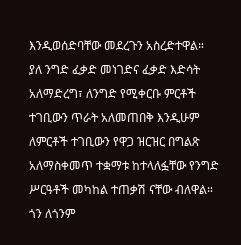እንዲወሰድባቸው መደረጉን አስረድተዋል።
ያለ ንግድ ፈቃድ መነገድና ፈቃድ እድሳት አለማድረግ፣ ለንግድ የሚቀርቡ ምርቶች ተገቢውን ጥራት አለመጠበቅ እንዲሁም ለምርቶች ተገቢውን የዋጋ ዝርዝር በግልጽ አለማስቀመጥ ተቋማቱ ከተላለፏቸው የንግድ ሥርዓቶች መካከል ተጠቃሽ ናቸው ብለዋል።
ጎን ለጎንም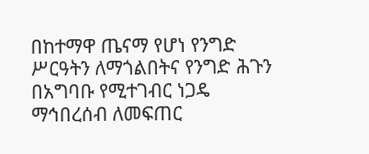በከተማዋ ጤናማ የሆነ የንግድ ሥርዓትን ለማጎልበትና የንግድ ሕጉን በአግባቡ የሚተገብር ነጋዴ ማኅበረሰብ ለመፍጠር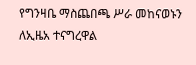የግንዛቤ ማስጨበጫ ሥራ መከናወኑን ለኢዜአ ተናግረዋል